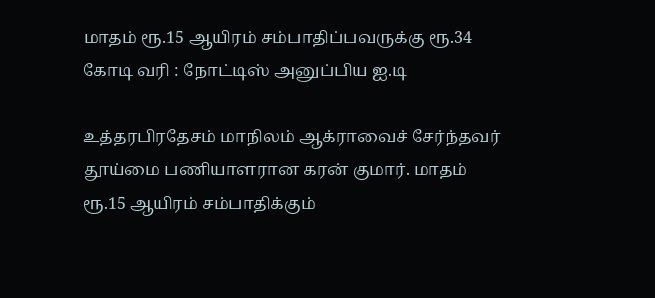மாதம் ரூ.15 ஆயிரம் சம்பாதிப்பவருக்கு ரூ.34 கோடி வரி : நோட்டிஸ் அனுப்பிய ஐ.டி

உத்தரபிரதேசம் மாநிலம் ஆக்ராவைச் சேர்ந்தவர் தூய்மை பணியாளரான கரன் குமார். மாதம் ரூ.15 ஆயிரம் சம்பாதிக்கும்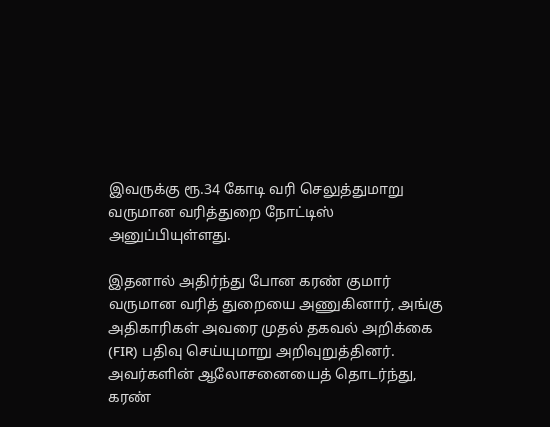இவருக்கு ரூ.34 கோடி வரி செலுத்துமாறு வருமான வரித்துறை நோட்டிஸ் அனுப்பியுள்ளது.

இதனால் அதிர்ந்து போன கரண் குமார் வருமான வரித் துறையை அணுகினார், அங்கு அதிகாரிகள் அவரை முதல் தகவல் அறிக்கை (FIR) பதிவு செய்யுமாறு அறிவுறுத்தினர். அவர்களின் ஆலோசனையைத் தொடர்ந்து, கரண்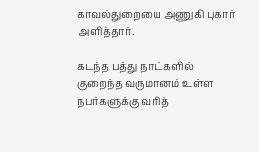காவல்துறையை அணுகி புகார் அளித்தார்.

கடந்த பத்து நாட்களில் குறைந்த வருமானம் உள்ள நபர்களுக்கு வரித்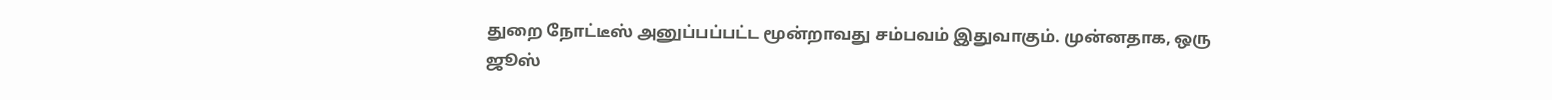துறை நோட்டீஸ் அனுப்பப்பட்ட மூன்றாவது சம்பவம் இதுவாகும். முன்னதாக, ஒரு ஜூஸ்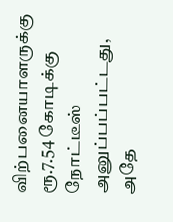விற்பனையாளருக்கு ரூ.7.54 கோடிக்கு நோட்டீஸ் அனுப்பப்பட்டது, அதே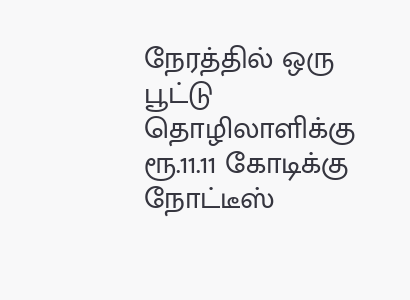நேரத்தில் ஒரு பூட்டு தொழிலாளிக்கு ரூ.11.11 கோடிக்கு நோட்டீஸ்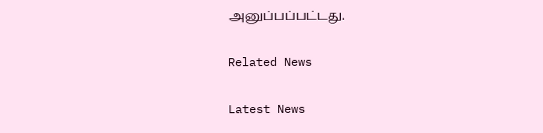அனுப்பப்பட்டது.

Related News

Latest News